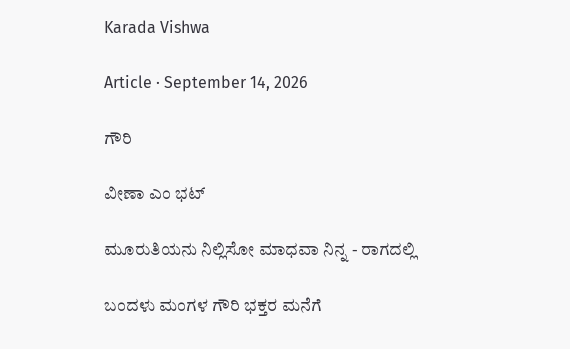Karada Vishwa

Article · September 14, 2026

ಗೌರಿ

ವೀಣಾ ಎಂ ಭಟ್

ಮೂರುತಿಯನು ನಿಲ್ಲಿಸೋ ಮಾಧವಾ ನಿನ್ನ - ರಾಗದಲ್ಲಿ

ಬಂದಳು ಮಂಗಳ ಗೌರಿ ಭಕ್ತರ ಮನೆಗೆ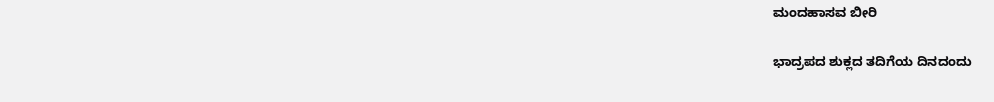ಮಂದಹಾಸವ ಬೀರಿ

ಭಾದ್ರಪದ ಶುಕ್ಲದ ತದಿಗೆಯ ದಿನದಂದು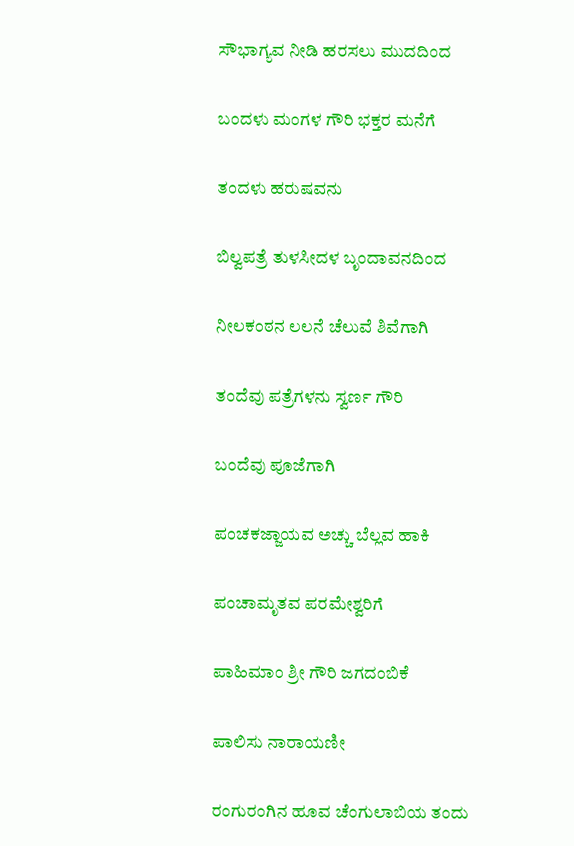ಸೌಭಾಗ್ಯವ ನೀಡಿ ಹರಸಲು ಮುದದಿಂದ

ಬಂದಳು ಮಂಗಳ ಗೌರಿ ಭಕ್ತರ ಮನೆಗೆ

ತಂದಳು ಹರುಷವನು

ಬಿಲ್ವಪತ್ರೆ ತುಳಸೀದಳ ಬೃಂದಾವನದಿಂದ

ನೀಲಕಂಠನ ಲಲನೆ ಚೆಲುವೆ ಶಿವೆಗಾಗಿ

ತಂದೆವು ಪತ್ರೆಗಳನು ಸ್ವರ್ಣ ಗೌರಿ

ಬಂದೆವು ಪೂಜೆಗಾಗಿ

ಪಂಚಕಜ್ಜಾಯವ ಅಚ್ಚು ಬೆಲ್ಲವ ಹಾಕಿ

ಪಂಚಾಮೃತವ ಪರಮೇಶ್ವರಿಗೆ

ಪಾಹಿಮಾಂ ಶ್ರೀ ಗೌರಿ ಜಗದಂಬಿಕೆ

ಪಾಲಿಸು ನಾರಾಯಣೀ

ರಂಗುರಂಗಿನ ಹೂವ ಚೆಂಗುಲಾಬಿಯ ತಂದು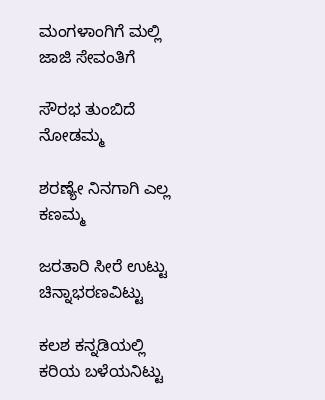ಮಂಗಳಾಂಗಿಗೆ ಮಲ್ಲಿ ಜಾಜಿ ಸೇವಂತಿಗೆ

ಸೌರಭ ತುಂಬಿದೆ ನೋಡಮ್ಮ

ಶರಣ್ಯೇ ನಿನಗಾಗಿ ಎಲ್ಲ ಕಣಮ್ಮ

ಜರತಾರಿ ಸೀರೆ ಉಟ್ಟು ಚಿನ್ನಾಭರಣವಿಟ್ಟು

ಕಲಶ ಕನ್ನಡಿಯಲ್ಲಿ ಕರಿಯ ಬಳೆಯನಿಟ್ಟು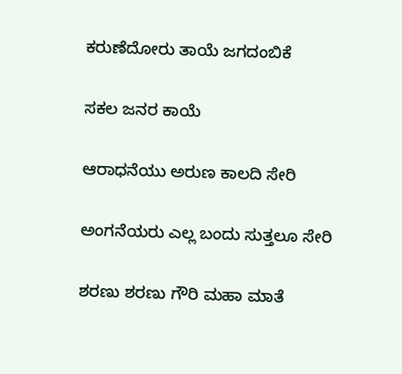ಕರುಣೆದೋರು ತಾಯೆ ಜಗದಂಬಿಕೆ

ಸಕಲ ಜನರ ಕಾಯೆ

ಆರಾಧನೆಯು ಅರುಣ ಕಾಲದಿ ಸೇರಿ

ಅಂಗನೆಯರು ಎಲ್ಲ ಬಂದು ಸುತ್ತಲೂ ಸೇರಿ

ಶರಣು ಶರಣು ಗೌರಿ ಮಹಾ ಮಾತೆ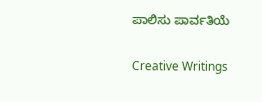ಪಾಲಿಸು ಪಾರ್ವತಿಯೆ

Creative Writings